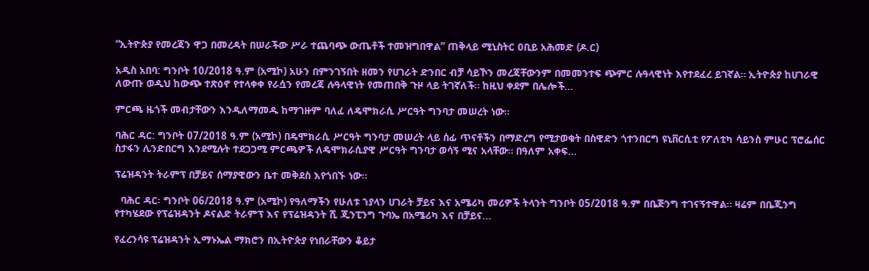“ኢትዮጵያ የመረጃን ዋጋ በመረዳት በሠራችው ሥራ ተጨባጭ ውጤቶች ተመዝግበዋል” ጠቅላይ ሚኒስትር ዐቢይ አሕመድ (ዶ.ር)

አዲስ አበባ: ግንቦት 10/2018 ዓ.ም (አሚኮ) አሁን በምንገኝበት ዘመን የሀገራት ድንበር ብቻ ሳይኾን መረጃቸውንም በመመንተፍ ጭምር ሉዓላዊነት እየተደፈረ ይገኛል። ኢትዮጵያ ከሀገራዊ ለውጡ ወዲህ ከውጭ ተጽዕኖ የተላቀቀ የራሷን የመረጃ ሉዓላዊነት የመጠበቅ ጉዞ ላይ ትገኛለች። ከዚህ ቀደም በሌሎች...

ምርጫ ዜጎች መብታቸውን እንዲለማመዱ ከማገዙም ባለፈ ለዴሞክራሲ ሥርዓት ግንባታ መሠረት ነው።

ባሕር ዳር: ግንቦት 07/2018 ዓ.ም (አሚኮ) በዴሞክራሲ ሥርዓት ግንባታ መሠረት ላይ ሰፊ ጥናቶችን በማድረግ የሚታወቁት በስዊድን ጎተንበርግ ዩኒቨርሲቲ የፖለቲካ ሳይንስ ምሁር ፕሮፌሰር ስታፋን ሊንድበርግ እንደሚሉት ተደጋጋሚ ምርጫዎች ለዴሞክራሲያዊ ሥርዓት ግንባታ ወሳኝ ሚና አላቸው። በዓለም አቀፍ...

ፕሬዝዳንት ትራምፕ በቻይና ሰማያዊውን ቤተ መቅደስ እየጎበኙ ነው።

  ባሕር ዳር፡ ግንቦት 06/2018 ዓ.ም (አሚኮ) የዓለማችን የሁለቱ ኀያላን ሀገራት ቻይና እና አሜሪካ መሪዎች ትላንት ግንቦት 05/2018 ዓ.ም በቤጅንግ ተገናኝተዋል። ዛሬም በቤጂንግ የተካሄደው የፕሬዝዳንት ዶናልድ ትራምፕ እና የፕሬዝዳንት ሺ ጂንፒንግ ጉባኤ በአሜሪካ እና በቻይና...

የፈረንሳዩ ፕሬዝዳንት ኢማኑኤል ማክሮን በኢትዮጵያ የነበራቸውን ቆይታ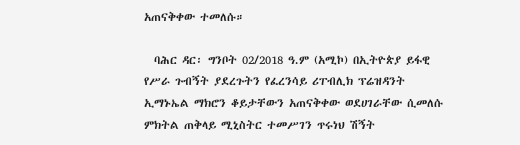አጠናቅቀው ተመለሱ።

  ባሕር ዳር፡ ግንቦት 02/2018 ዓ.ም (አሚኮ) በኢትዮጵያ ይፋዊ የሥራ ጉብኝት ያደረጉትን የፈረንሳይ ሪፐብሊክ ፕሬዝዳንት ኢማኑኤል ማክሮን ቆይታቸውን አጠናቅቀው ወደሀገራቸው ሲመለሱ ምክትል ጠቅላይ ሚኒስትር ተመሥገን ጥሩነህ ሽኝት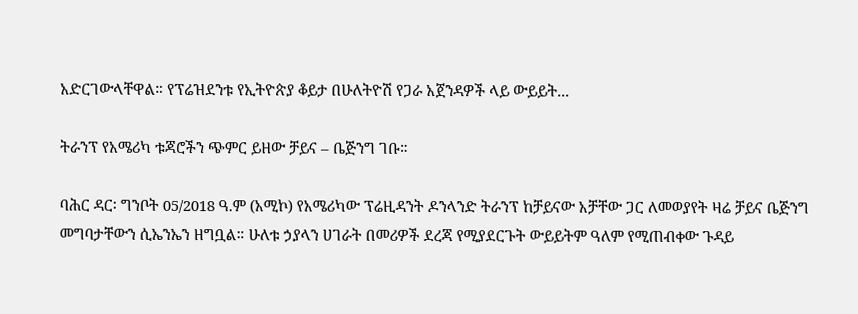አድርገውላቸዋል። የፕሬዝደንቱ የኢትዮጵያ ቆይታ በሁለትዮሽ የጋራ አጀንዳዎች ላይ ውይይት...

ትራንፕ የአሜሪካ ቱጃሮችን ጭምር ይዘው ቻይና – ቤጅንግ ገቡ።

ባሕር ዳር፡ ግንቦት 05/2018 ዓ.ም (አሚኮ) የአሜሪካው ፕሬዚዳንት ዶንላንድ ትራንፕ ከቻይናው አቻቸው ጋር ለመወያየት ዛሬ ቻይና ቤጅንግ መግባታቸውን ሲኤንኤን ዘግቧል። ሁለቱ ኃያላን ሀገራት በመሪዎች ደረጃ የሚያደርጉት ውይይትም ዓለም የሚጠብቀው ጉዳይ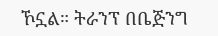ኾኗል። ትራንፕ በቤጅንግ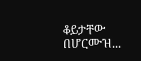ቆይታቸው በሆርሙዝ...